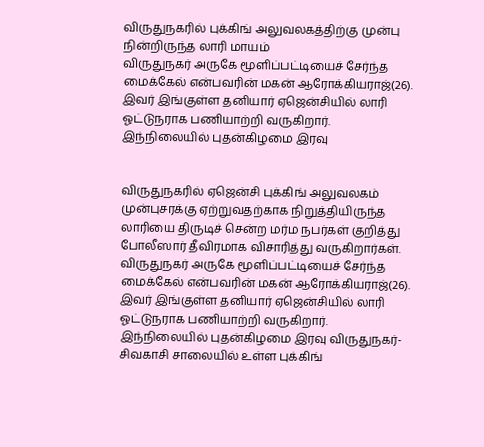விருதுநகரில் புக்கிங் அலுவலகத்திற்கு முன்பு நின்றிருந்த லாரி மாயம்
விருதுநகர் அருகே மூளிப்பட்டியைச் சேர்ந்த மைக்கேல் என்பவரின் மகன் ஆரோக்கியராஜ்(26). இவர் இங்குள்ள தனியார் ஏஜென்சியில் லாரி ஓட்டுநராக பணியாற்றி வருகிறார். இந்நிலையில் புதன்கிழமை இரவு


விருதுநகரில் ஏஜென்சி புக்கிங் அலுவலகம் முன்புசரக்கு ஏற்றுவதற்காக நிறுத்தியிருந்த லாரியை திருடிச் சென்ற மர்ம நபர்கள் குறித்து போலீஸார் தீவிரமாக விசாரித்து வருகிறார்கள்.
விருதுநகர் அருகே மூளிப்பட்டியைச் சேர்ந்த மைக்கேல் என்பவரின் மகன் ஆரோக்கியராஜ்(26). இவர் இங்குள்ள தனியார் ஏஜென்சியில் லாரி ஓட்டுநராக பணியாற்றி வருகிறார். இந்நிலையில் புதன்கிழமை இரவு விருதுநகர்-சிவகாசி சாலையில் உள்ள புக்கிங்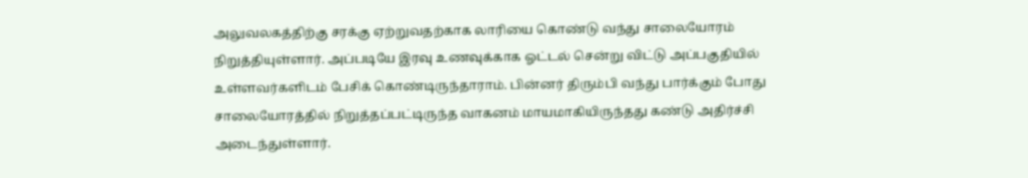அலுவலகத்திற்கு சரக்கு ஏற்றுவதற்காக லாரியை கொண்டு வந்து சாலையோரம் நிறுத்தியுள்ளார். அப்படியே இரவு உணவுக்காக ஓட்டல் சென்று விட்டு அப்பகுதியில் உள்ளவர்களிடம் பேசிக் கொண்டிருந்தாராம். பின்னர் திரும்பி வந்து பார்க்கும் போது சாலையோரத்தில் நிறுத்தப்பட்டிருந்த வாகனம் மாயமாகியிருந்தது கண்டு அதிர்ச்சி அடைந்துள்ளார்.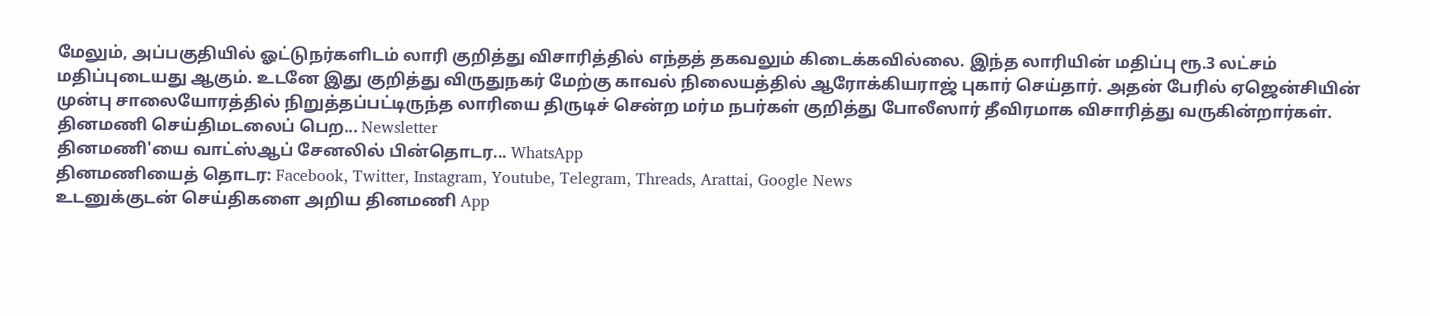மேலும், அப்பகுதியில் ஓட்டுநர்களிடம் லாரி குறித்து விசாரித்தில் எந்தத் தகவலும் கிடைக்கவில்லை. இந்த லாரியின் மதிப்பு ரூ.3 லட்சம் மதிப்புடையது ஆகும். உடனே இது குறித்து விருதுநகர் மேற்கு காவல் நிலையத்தில் ஆரோக்கியராஜ் புகார் செய்தார். அதன் பேரில் ஏஜென்சியின் முன்பு சாலையோரத்தில் நிறுத்தப்பட்டிருந்த லாரியை திருடிச் சென்ற மர்ம நபர்கள் குறித்து போலீஸார் தீவிரமாக விசாரித்து வருகின்றார்கள்.
தினமணி செய்திமடலைப் பெற... Newsletter
தினமணி'யை வாட்ஸ்ஆப் சேனலில் பின்தொடர... WhatsApp
தினமணியைத் தொடர: Facebook, Twitter, Instagram, Youtube, Telegram, Threads, Arattai, Google News
உடனுக்குடன் செய்திகளை அறிய தினமணி App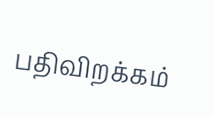பதிவிறக்கம்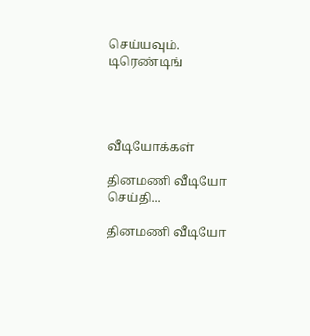செய்யவும்.
டிரெண்டிங்




வீடியோக்கள்

தினமணி வீடியோ செய்தி...

தினமணி வீடியோ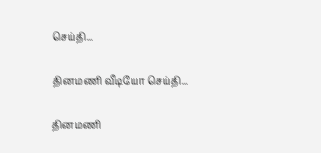செய்தி...

தினமணி வீடியோ செய்தி...

தினமணி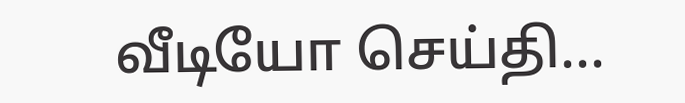வீடியோ செய்தி...